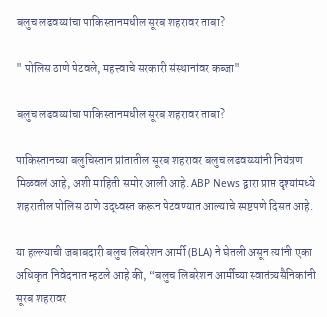बलुच लढवय्यांचा पाकिस्तानमधील सूरब शहरावर ताबा?

" पोलिस ठाणे पेटवले, महत्त्वाचे सरकारी संस्थानांवर कब्जा"

बलुच लढवय्यांचा पाकिस्तानमधील सूरब शहरावर ताबा?

पाकिस्तानच्या बलुचिस्तान प्रांतातील सूरब शहरावर बलुच लढवय्य्यांनी नियंत्रण मिळवलं आहे, अशी माहिती समोर आली आहे. ABP News द्वारा प्राप्त दृश्यांमध्ये शहरातील पोलिस ठाणे उद्ध्वस्त करून पेटवण्यात आल्याचे स्पष्टपणे दिसत आहे.

या हल्ल्याची जबाबदारी बलुच लिबरेशन आर्मी (BLA) ने घेतली असून त्यांनी एका अधिकृत निवेदनात म्हटले आहे की, “बलुच लिबरेशन आर्मीच्या स्वातंत्र्यसैनिकांनी सूरब शहरावर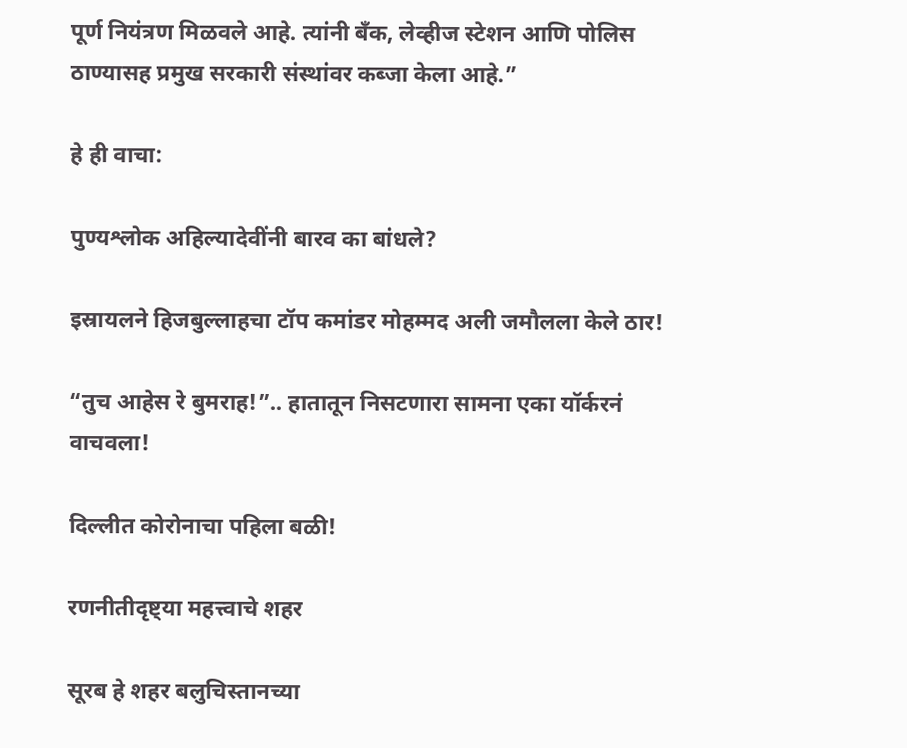पूर्ण नियंत्रण मिळवले आहे. त्यांनी बँक, लेव्हीज स्टेशन आणि पोलिस ठाण्यासह प्रमुख सरकारी संस्थांवर कब्जा केला आहे.”

हे ही वाचा:

पुण्यश्लोक अहिल्यादेवींनी बारव का बांधले?

इस्रायलने हिजबुल्लाहचा टॉप कमांडर मोहम्मद अली जमौलला केले ठार!

“तुच आहेस रे बुमराह!”.. हातातून निसटणारा सामना एका यॉर्करनं वाचवला!

दिल्लीत कोरोनाचा पहिला बळी!

रणनीतीदृष्ट्या महत्त्वाचे शहर

सूरब हे शहर बलुचिस्तानच्या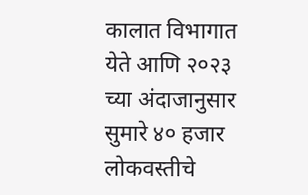कालात विभागात येते आणि २०२३ च्या अंदाजानुसार सुमारे ४० हजार लोकवस्तीचे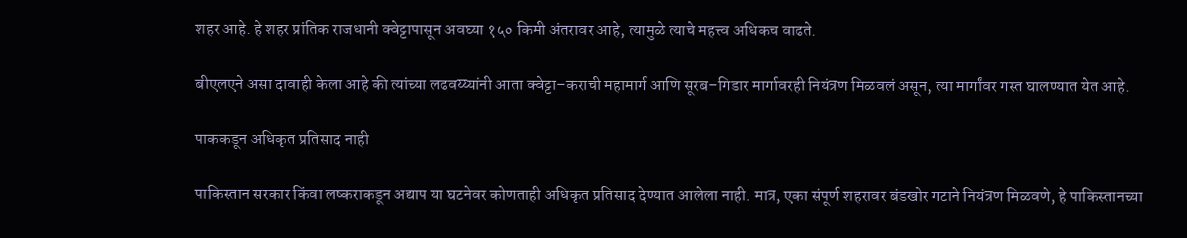शहर आहे. हे शहर प्रांतिक राजधानी क्वेट्टापासून अवघ्या १५० किमी अंतरावर आहे, त्यामुळे त्याचे महत्त्व अधिकच वाढते.

बीएलएने असा दावाही केला आहे की त्यांच्या लढवय्य्यांनी आता क्वेट्टा–कराची महामार्ग आणि सूरब–गिडार मार्गावरही नियंत्रण मिळवलं असून, त्या मार्गांवर गस्त घालण्यात येत आहे.

पाककडून अधिकृत प्रतिसाद नाही

पाकिस्तान सरकार किंवा लष्कराकडून अद्याप या घटनेवर कोणताही अधिकृत प्रतिसाद देण्यात आलेला नाही. मात्र, एका संपूर्ण शहरावर बंडखोर गटाने नियंत्रण मिळवणे, हे पाकिस्तानच्या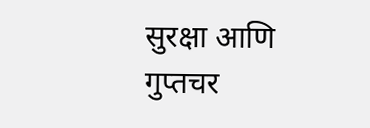सुरक्षा आणि गुप्तचर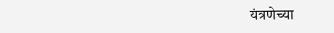यंत्रणेच्या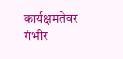कार्यक्षमतेवर गंभीर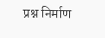प्रश्न निर्माण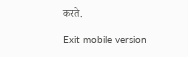करते.

Exit mobile version